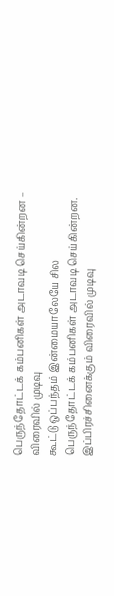பெருந்தோட்டக் கம்பனிகள் அடாவடி செய்கின்றன – விரைவில் முடிவு
கூட்டு ஒப்பந்தம் இன்மையாலேயே சில பெருந்தோட்டக் கம்பனிகள் அடாவடி செய்கின்றன. இப்பிரச்சினைக்கும் விரைவில் முடிவு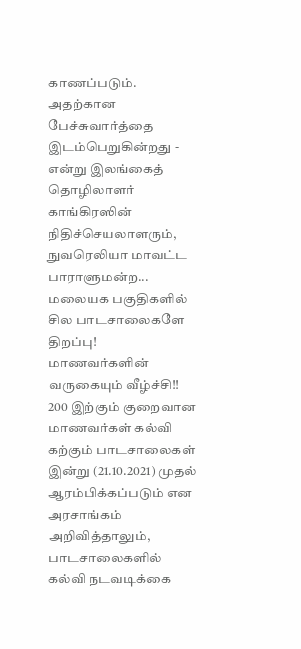காணப்படும். அதற்கான பேச்சுவார்த்தை இடம்பெறுகின்றது - என்று இலங்கைத் தொழிலாளர் காங்கிரஸின் நிதிச்செயலாளரும், நுவரெலியா மாவட்ட பாராளுமன்ற...
மலையக பகுதிகளில் சில பாடசாலைகளே திறப்பு! மாணவர்களின் வருகையும் வீழ்ச்சி!!
200 இற்கும் குறைவான மாணவர்கள் கல்வி கற்கும் பாடசாலைகள் இன்று (21.10.2021) முதல் ஆரம்பிக்கப்படும் என அரசாங்கம் அறிவித்தாலும், பாடசாலைகளில் கல்வி நடவடிக்கை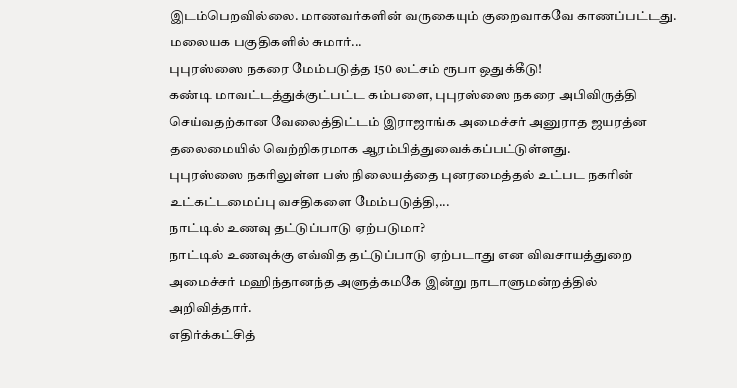இடம்பெறவில்லை. மாணவர்களின் வருகையும் குறைவாகவே காணப்பட்டது.
மலையக பகுதிகளில் சுமார்...
புபுரஸ்ஸை நகரை மேம்படுத்த 150 லட்சம் ரூபா ஒதுக்கீடு!
கண்டி மாவட்டத்துக்குட்பட்ட கம்பளை, புபுரஸ்ஸை நகரை அபிவிருத்தி செய்வதற்கான வேலைத்திட்டம் இராஜாங்க அமைச்சர் அனுராத ஜயரத்ன தலைமையில் வெற்றிகரமாக ஆரம்பித்துவைக்கப்பட்டுள்ளது.
புபுரஸ்ஸை நகரிலுள்ள பஸ் நிலையத்தை புனரமைத்தல் உட்பட நகரின் உட்கட்டமைப்பு வசதிகளை மேம்படுத்தி,...
நாட்டில் உணவு தட்டுப்பாடு ஏற்படுமா?
நாட்டில் உணவுக்கு எவ்வித தட்டுப்பாடு ஏற்படாது என விவசாயத்துறை அமைச்சர் மஹிந்தானந்த அளுத்கமகே இன்று நாடாளுமன்றத்தில் அறிவித்தார்.
எதிர்க்கட்சித்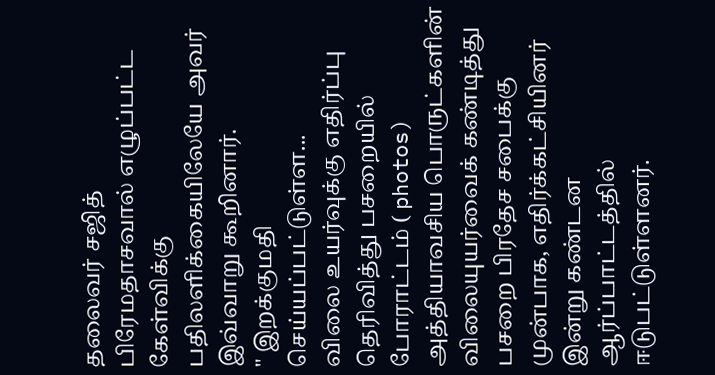தலைவர் சஜித் பிரேமதாசவால் எழுப்பட்ட கேள்விக்கு பதிலளிக்கையிலேயே அவர் இவ்வாறு கூறினார்.
" இறக்குமதி செய்யப்பட்டுள்ள...
விலை உயர்வுக்கு எதிர்ப்பு தெரிவித்து பசறையில் போராட்டம் ( photos)
அத்தியாவசிய பொருட்களின் விலையுயர்வைக் கண்டித்து பசறை பிரதேச சபைக்கு முன்பாக, எதிர்க்கட்சியினர் இன்று கண்டன ஆர்ப்பாட்டத்தில் ஈடுபட்டுள்ளனர்.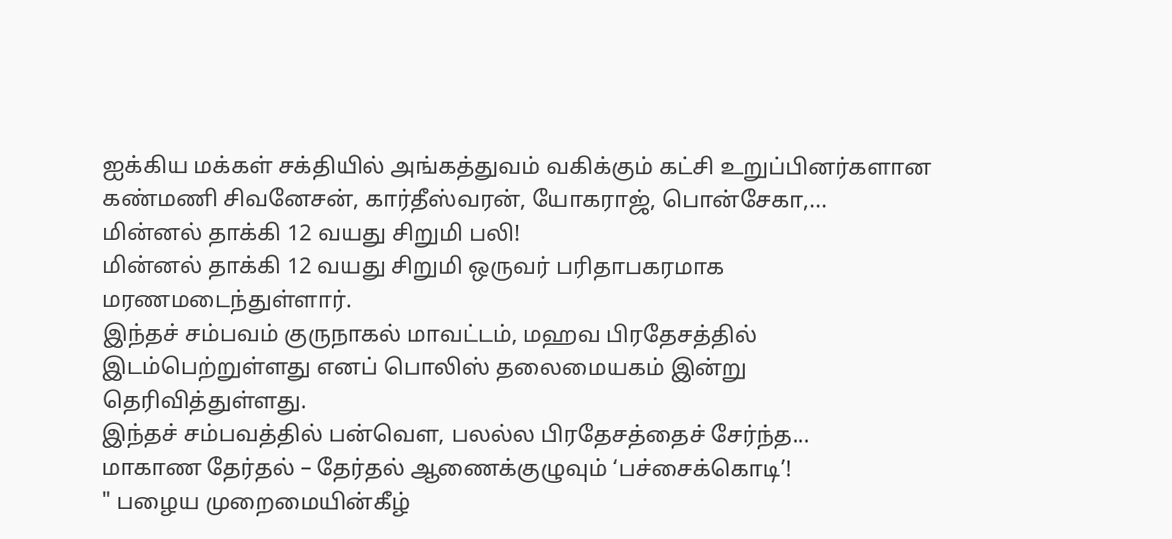ஐக்கிய மக்கள் சக்தியில் அங்கத்துவம் வகிக்கும் கட்சி உறுப்பினர்களான கண்மணி சிவனேசன், கார்தீஸ்வரன், யோகராஜ், பொன்சேகா,...
மின்னல் தாக்கி 12 வயது சிறுமி பலி!
மின்னல் தாக்கி 12 வயது சிறுமி ஒருவர் பரிதாபகரமாக மரணமடைந்துள்ளார்.
இந்தச் சம்பவம் குருநாகல் மாவட்டம், மஹவ பிரதேசத்தில் இடம்பெற்றுள்ளது எனப் பொலிஸ் தலைமையகம் இன்று தெரிவித்துள்ளது.
இந்தச் சம்பவத்தில் பன்வௌ, பலல்ல பிரதேசத்தைச் சேர்ந்த...
மாகாண தேர்தல் – தேர்தல் ஆணைக்குழுவும் ‘பச்சைக்கொடி’!
" பழைய முறைமையின்கீழ்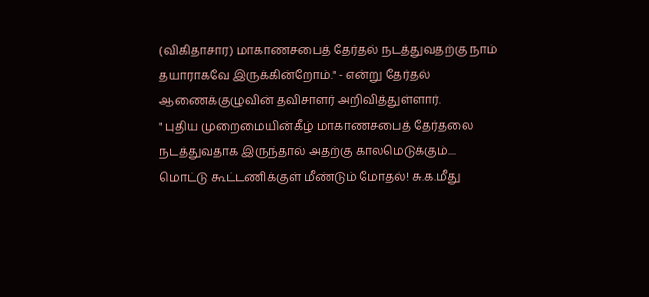(விகிதாசார) மாகாணசபைத் தேர்தல் நடத்துவதற்கு நாம் தயாராகவே இருக்கின்றோம்." - என்று தேர்தல் ஆணைக்குழுவின் தவிசாளர் அறிவித்துள்ளார்.
" புதிய முறைமையின்கீழ் மாகாணசபைத் தேர்தலை நடத்துவதாக இருந்தால் அதற்கு காலமெடுக்கும்....
மொட்டு கூட்டணிக்குள் மீண்டும் மோதல்! சு.க.மீது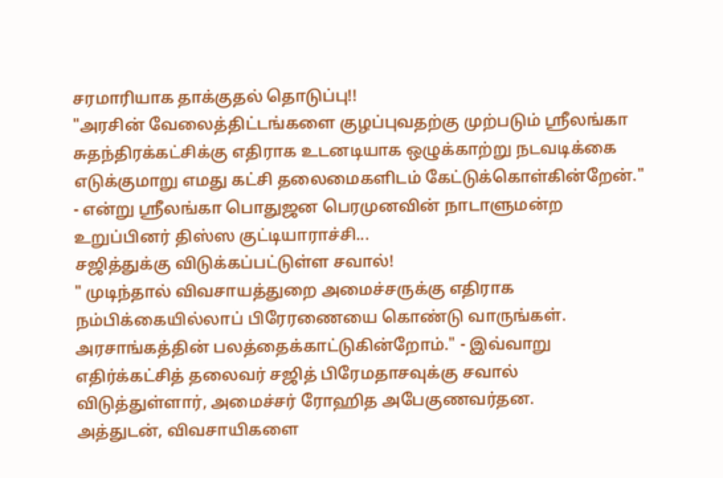சரமாரியாக தாக்குதல் தொடுப்பு!!
"அரசின் வேலைத்திட்டங்களை குழப்புவதற்கு முற்படும் ஶ்ரீலங்கா சுதந்திரக்கட்சிக்கு எதிராக உடனடியாக ஒழுக்காற்று நடவடிக்கை எடுக்குமாறு எமது கட்சி தலைமைகளிடம் கேட்டுக்கொள்கின்றேன்." - என்று ஶ்ரீலங்கா பொதுஜன பெரமுனவின் நாடாளுமன்ற உறுப்பினர் திஸ்ஸ குட்டியாராச்சி...
சஜித்துக்கு விடுக்கப்பட்டுள்ள சவால்!
" முடிந்தால் விவசாயத்துறை அமைச்சருக்கு எதிராக நம்பிக்கையில்லாப் பிரேரணையை கொண்டு வாருங்கள். அரசாங்கத்தின் பலத்தைக்காட்டுகின்றோம்." - இவ்வாறு எதிர்க்கட்சித் தலைவர் சஜித் பிரேமதாசவுக்கு சவால் விடுத்துள்ளார், அமைச்சர் ரோஹித அபேகுணவர்தன.
அத்துடன், விவசாயிகளை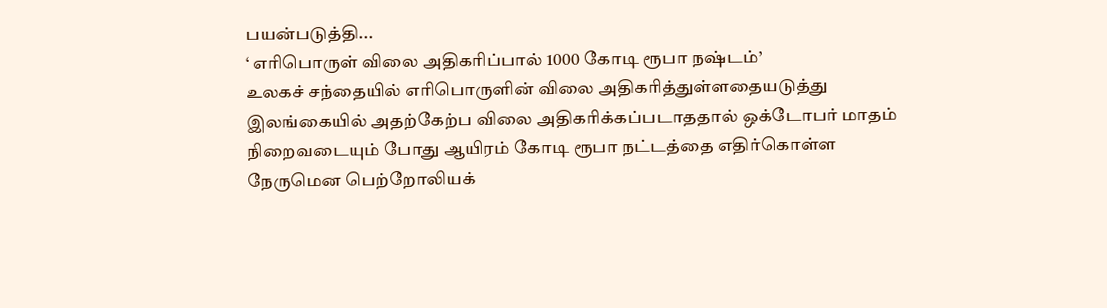பயன்படுத்தி...
‘ எரிபொருள் விலை அதிகரிப்பால் 1000 கோடி ரூபா நஷ்டம்’
உலகச் சந்தையில் எரிபொருளின் விலை அதிகரித்துள்ளதையடுத்து இலங்கையில் அதற்கேற்ப விலை அதிகரிக்கப்படாததால் ஒக்டோபர் மாதம் நிறைவடையும் போது ஆயிரம் கோடி ரூபா நட்டத்தை எதிர்கொள்ள நேருமென பெற்றோலியக்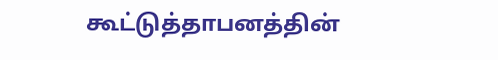கூட்டுத்தாபனத்தின்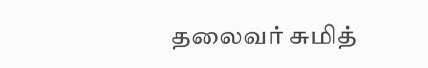தலைவர் சுமித்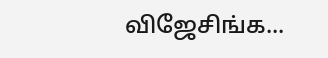விஜேசிங்க...